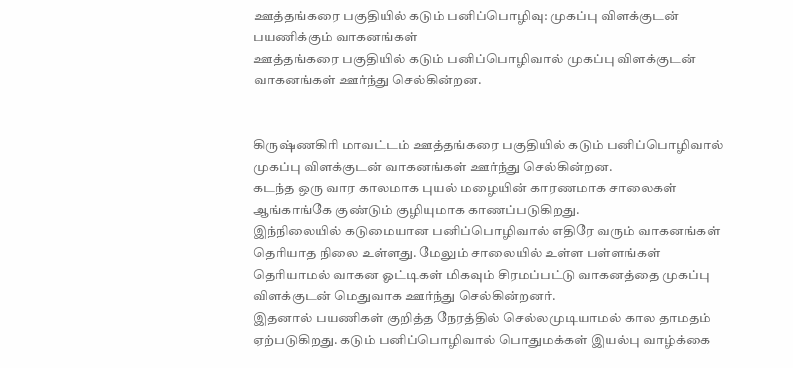ஊத்தங்கரை பகுதியில் கடும் பனிப்பொழிவு: முகப்பு விளக்குடன் பயணிக்கும் வாகனங்கள்
ஊத்தங்கரை பகுதியில் கடும் பனிப்பொழிவால் முகப்பு விளக்குடன் வாகனங்கள் ஊர்ந்து செல்கின்றன.


கிருஷ்ணகிரி மாவட்டம் ஊத்தங்கரை பகுதியில் கடும் பனிப்பொழிவால் முகப்பு விளக்குடன் வாகனங்கள் ஊர்ந்து செல்கின்றன.
கடந்த ஒரு வார காலமாக புயல் மழையின் காரணமாக சாலைகள் ஆங்காங்கே குண்டும் குழியுமாக காணப்படுகிறது.
இந்நிலையில் கடுமையான பனிப்பொழிவால் எதிரே வரும் வாகனங்கள் தெரியாத நிலை உள்ளது. மேலும் சாலையில் உள்ள பள்ளங்கள் தெரியாமல் வாகன ஓட்டிகள் மிகவும் சிரமப்பட்டு வாகனத்தை முகப்பு விளக்குடன் மெதுவாக ஊர்ந்து செல்கின்றனர்.
இதனால் பயணிகள் குறித்த நேரத்தில் செல்லமுடியாமல் கால தாமதம் ஏற்படுகிறது. கடும் பனிப்பொழிவால் பொதுமக்கள் இயல்பு வாழ்க்கை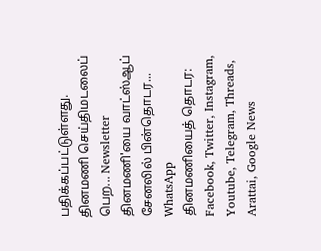பதிக்கப்பட்டுள்ளது.
தினமணி செய்திமடலைப் பெற... Newsletter
தினமணி'யை வாட்ஸ்ஆப் சேனலில் பின்தொடர... WhatsApp
தினமணியைத் தொடர: Facebook, Twitter, Instagram, Youtube, Telegram, Threads, Arattai, Google News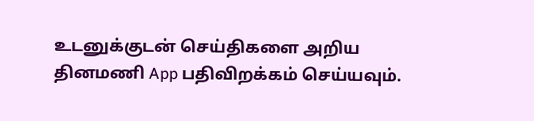உடனுக்குடன் செய்திகளை அறிய தினமணி App பதிவிறக்கம் செய்யவும்.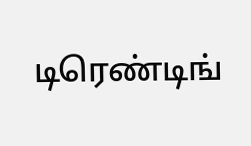டிரெண்டிங்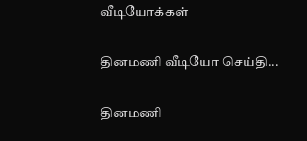வீடியோக்கள்

தினமணி வீடியோ செய்தி...

தினமணி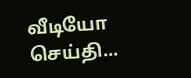வீடியோ செய்தி...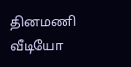தினமணி வீடியோ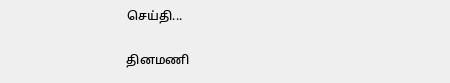செய்தி...

தினமணி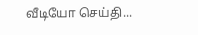வீடியோ செய்தி...